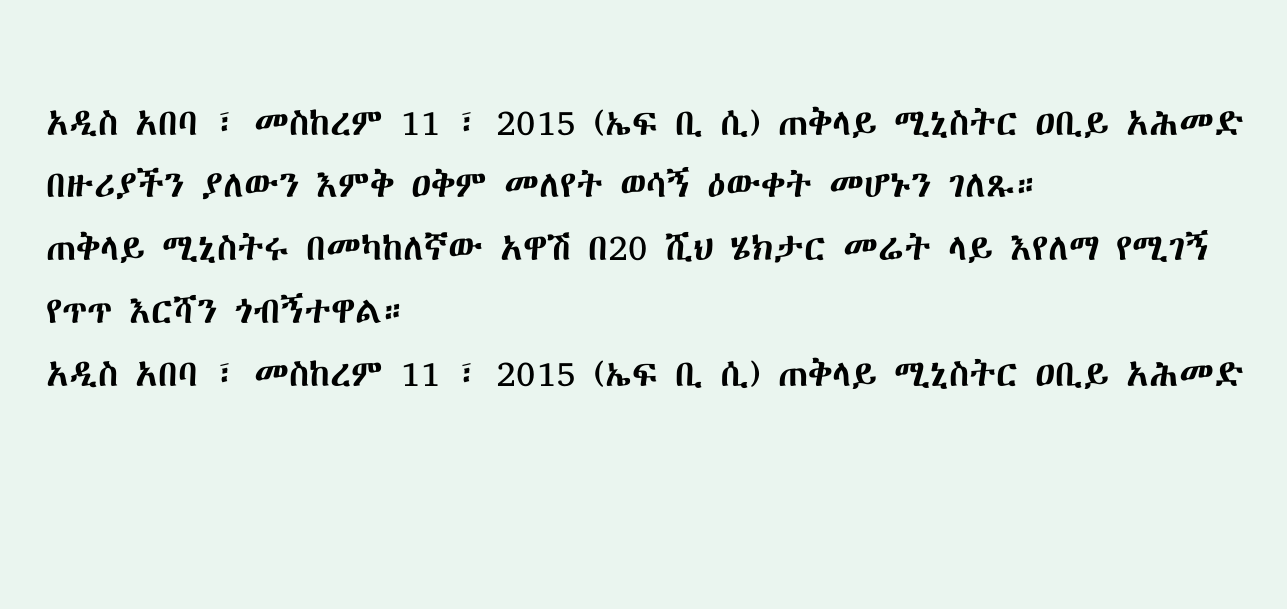አዲስ አበባ ፣ መስከረም 11 ፣ 2015 (ኤፍ ቢ ሲ) ጠቅላይ ሚኒስትር ዐቢይ አሕመድ በዙሪያችን ያለውን እምቅ ዐቅም መለየት ወሳኝ ዕውቀት መሆኑን ገለጹ።
ጠቅላይ ሚኒስትሩ በመካከለኛው አዋሽ በ20 ሺህ ሄክታር መሬት ላይ እየለማ የሚገኝ የጥጥ እርሻን ጎብኝተዋል።
አዲስ አበባ ፣ መስከረም 11 ፣ 2015 (ኤፍ ቢ ሲ) ጠቅላይ ሚኒስትር ዐቢይ አሕመድ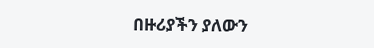በዙሪያችን ያለውን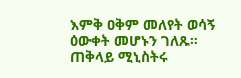እምቅ ዐቅም መለየት ወሳኝ ዕውቀት መሆኑን ገለጹ።
ጠቅላይ ሚኒስትሩ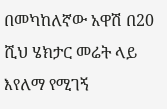በመካከለኛው አዋሽ በ20 ሺህ ሄክታር መሬት ላይ እየለማ የሚገኝ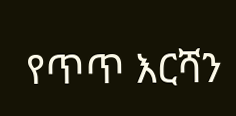የጥጥ እርሻን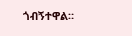ጎብኝተዋል።